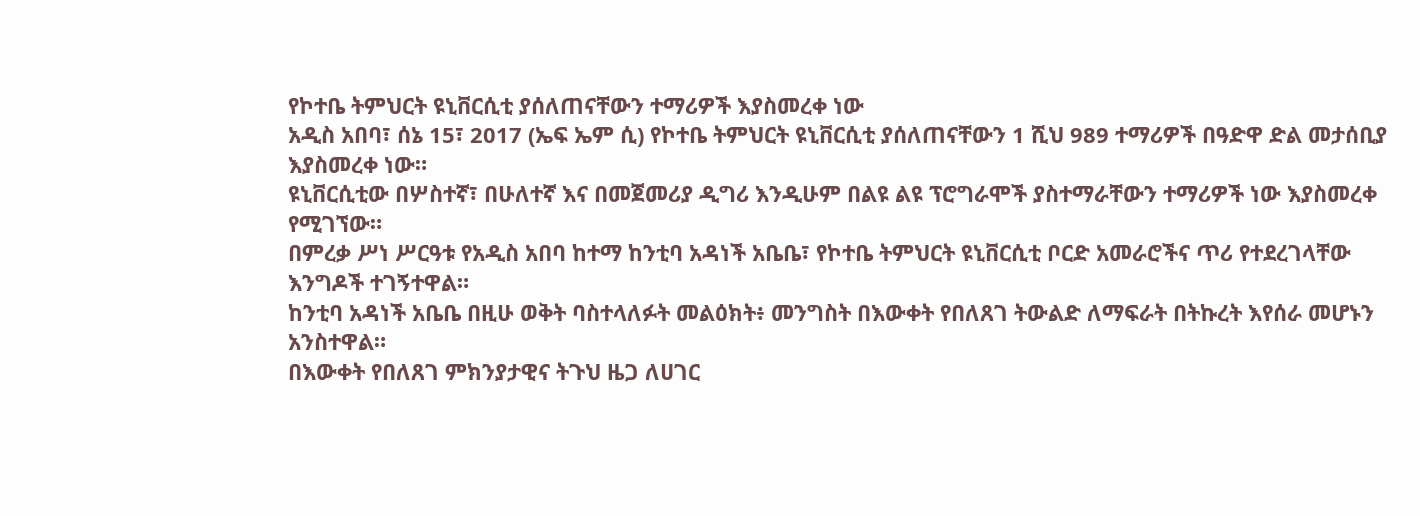የኮተቤ ትምህርት ዩኒቨርሲቲ ያሰለጠናቸውን ተማሪዎች እያስመረቀ ነው
አዲስ አበባ፣ ሰኔ 15፣ 2017 (ኤፍ ኤም ሲ) የኮተቤ ትምህርት ዩኒቨርሲቲ ያሰለጠናቸውን 1 ሺህ 989 ተማሪዎች በዓድዋ ድል መታሰቢያ እያስመረቀ ነው።
ዩኒቨርሲቲው በሦስተኛ፣ በሁለተኛ እና በመጀመሪያ ዲግሪ እንዲሁም በልዩ ልዩ ፕሮግራሞች ያስተማራቸውን ተማሪዎች ነው እያስመረቀ የሚገኘው።
በምረቃ ሥነ ሥርዓቱ የአዲስ አበባ ከተማ ከንቲባ አዳነች አቤቤ፣ የኮተቤ ትምህርት ዩኒቨርሲቲ ቦርድ አመራሮችና ጥሪ የተደረገላቸው እንግዶች ተገኝተዋል።
ከንቲባ አዳነች አቤቤ በዚሁ ወቅት ባስተላለፉት መልዕክት፥ መንግስት በእውቀት የበለጸገ ትውልድ ለማፍራት በትኩረት እየሰራ መሆኑን አንስተዋል።
በእውቀት የበለጸገ ምክንያታዊና ትጉህ ዜጋ ለሀገር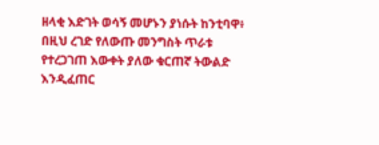ዘላቂ እድገት ወሳኝ መሆኑን ያነሱት ከንቲባዋ፥ በዚህ ረገድ የለውጡ መንግስት ጥራቱ የተረጋገጠ እውቀት ያለው ቁርጠኛ ትውልድ እንዲፈጠር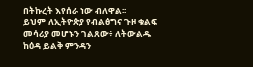በትኩረት እየሰራ ነው ብለዋል፡፡
ይህም ለኢትዮጵያ የብልፅግና ጉዞ ቁልፍ መሳሪያ መሆኑን ገልጸው፥ ለትውልዱ ከዕዳ ይልቅ ምንዳን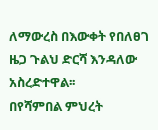ለማውረስ በእውቀት የበለፀገ ዜጋ ጉልህ ድርሻ እንዳለው አስረድተዋል፡፡
በየሻምበል ምህረት